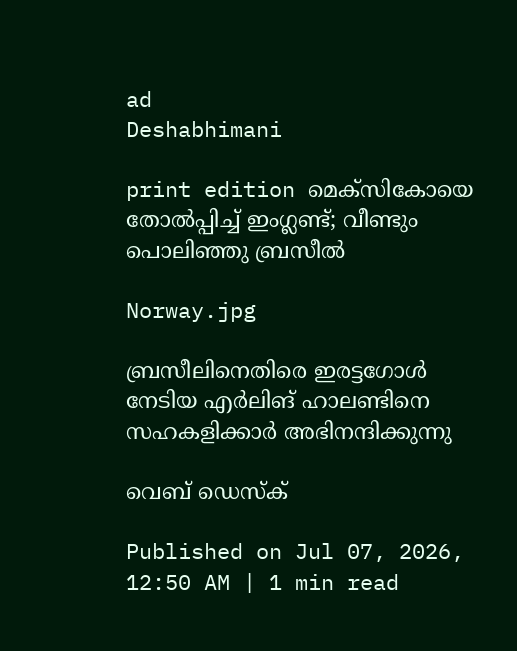ad
Deshabhimani

print edition മെക്സികോയെ തോൽപ്പിച്ച് ഇംഗ്ലണ്ട്; വീണ്ടും പൊലിഞ്ഞു ബ്രസീൽ

Norway.jpg

ബ്രസീലിനെതിരെ ഇരട്ടഗോൾ നേടിയ എർലിങ്‌ ഹാലണ്ടിനെ സഹകളിക്കാർ അഭിനന്ദിക്കുന്നു

വെബ് ഡെസ്ക്

Published on Jul 07, 2026, 12:50 AM | 1 min read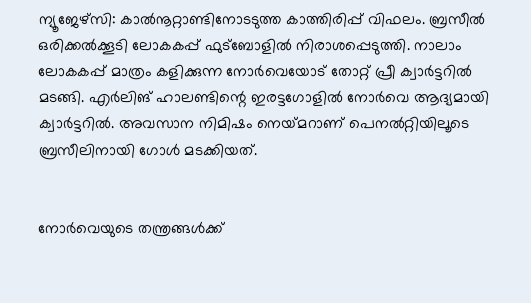ന്യൂജേഴ്‌സി: കാൽനൂറ്റാണ്ടിനോടടുത്ത കാത്തിരിപ്പ്‌ വിഫലം. ബ്രസീൽ ഒരിക്കൽക്കൂടി ലോകകപ്പ്‌ ഫുട്‌ബോളിൽ നിരാശപ്പെടുത്തി. നാലാം ലോകകപ്പ്‌ മാത്രം കളിക്കുന്ന നോർവെയോട്‌ തോറ്റ്‌ പ്രീ ക്വാർട്ടറിൽ മടങ്ങി. എർലിങ്‌ ഹാലണ്ടിന്റെ ഇരട്ടഗോളിൽ നോർവെ ആദ്യമായി ക്വാർട്ടറിൽ. അവസാന നിമിഷം നെയ്‌മറാണ്‌ പെനൽറ്റിയിലൂടെ ബ്രസീലിനായി ഗോൾ മടക്കിയത്‌.


നോർവെയുടെ തന്ത്രങ്ങൾക്ക്‌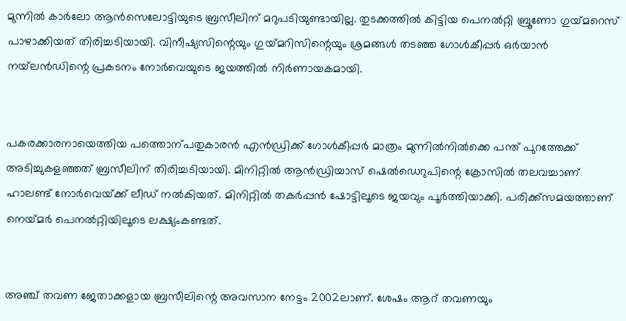മുന്നിൽ കാർലോ ആൻസെലോട്ടിയുടെ ബ്രസീലിന്‌ മറുപടിയുണ്ടായില്ല. തുടക്കത്തിൽ കിട്ടിയ പെനൽറ്റി ബ്രൂണോ ഗുയ്‌മറെസ്‌ പാഴാക്കിയത്‌ തിരിച്ചടിയായി. വിനീഷ്യസിന്റെയും ഗുയ്‌മറിസിന്റെയും ശ്രമങ്ങൾ തടഞ്ഞ ഗോൾകീപ്പർ ഒർയാൻ നയ്‌ലൻഡിന്റെ പ്രകടനം നോർവെയുടെ ജയത്തിൽ നിർണായകമായി.


പകരക്കാരനായെത്തിയ പത്തൊന്പതുകാരൻ എൻഡ്രിക്ക്‌ ഗോൾകീപ്പർ മാത്രം മുന്നിൽനിൽക്കെ പന്ത്‌ പുറത്തേക്ക്‌ അടിച്ചുകളഞ്ഞത്‌ ബ്രസീലിന്‌ തിരിച്ചടിയായി. മിനിറ്റിൽ ആൻഡ്രിയാസ്‌ ഷെൽഡെറുപിന്റെ ക്രോസിൽ തലവച്ചാണ്‌ ഹാലണ്ട്‌ നോർവെയ്‌ക്ക്‌ ലീഡ്‌ നൽകിയത്‌. മിനിറ്റിൽ തകർപ്പൻ ഷോട്ടിലൂടെ ജയവും പൂർത്തിയാക്കി. പരിക്ക്‌സമയത്താണ്‌ നെയ്‌മർ പെനൽറ്റിയിലൂടെ ലക്ഷ്യംകണ്ടത്‌.


അഞ്ച്‌ തവണ ജേതാക്കളായ ബ്രസീലിന്റെ അവസാന നേട്ടം 2002ലാണ്‌. ശേഷം ആറ്‌ തവണയും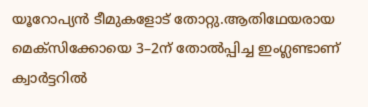യൂറോപ്യൻ ടീമുകളോട്‌ തോറ്റു.ആതിഥേയരായ മെക്‌സിക്കോയെ 3–2ന്‌ തോൽപ്പിച്ച ഇംഗ്ലണ്ടാണ്‌ ക്വാർട്ടറിൽ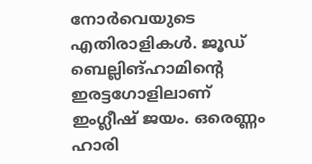നോർവെയുടെ എതിരാളികൾ. ജൂഡ്‌ ബെല്ലിങ്‌ഹാമിന്റെ ഇരട്ടഗോളിലാണ്‌ ഇംഗ്ലീഷ്‌ ജയം. ഒരെണ്ണം ഹാരി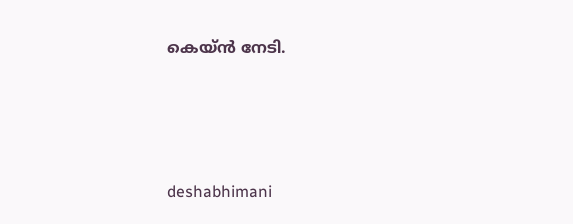കെയ്‌ൻ നേടി.




deshabhimani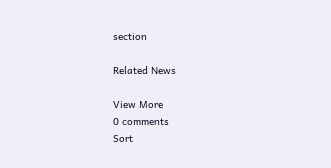section

Related News

View More
0 comments
Sort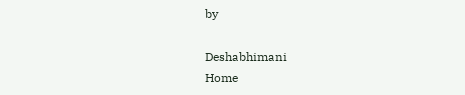by

Deshabhimani
Home